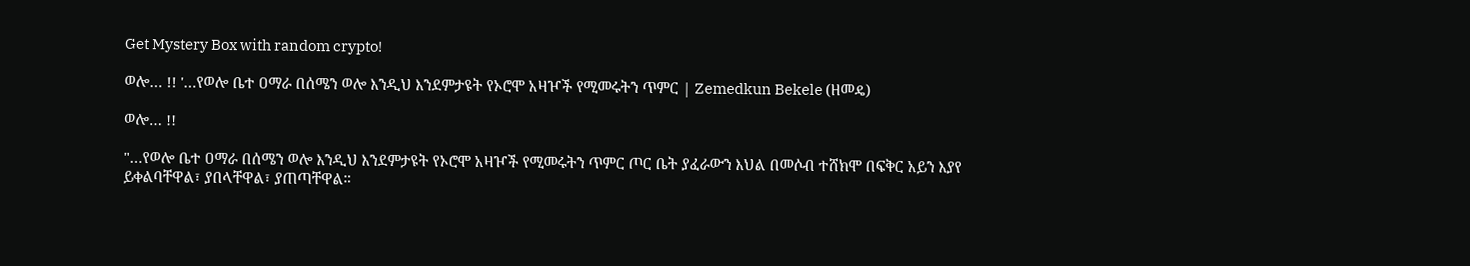Get Mystery Box with random crypto!

ወሎ… !! '…የወሎ ቤተ ዐማራ በሰሜን ወሎ እንዲህ እንደምታዩት የኦሮሞ አዛዦች የሚመሩትን ጥምር | Zemedkun Bekele (ዘመዴ)

ወሎ… !!

"…የወሎ ቤተ ዐማራ በሰሜን ወሎ እንዲህ እንደምታዩት የኦሮሞ አዛዦች የሚመሩትን ጥምር ጦር ቤት ያፈራውን እህል በመሶብ ተሸክሞ በፍቅር አይን እያየ ይቀልባቸዋል፣ ያበላቸዋል፣ ያጠጣቸዋል።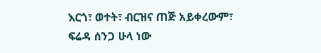እርጎ፣ ወተት፣ ብርዝና ጠጅ አይቀረውም፣ ፍሬዳ ሰንጋ ሁላ ነው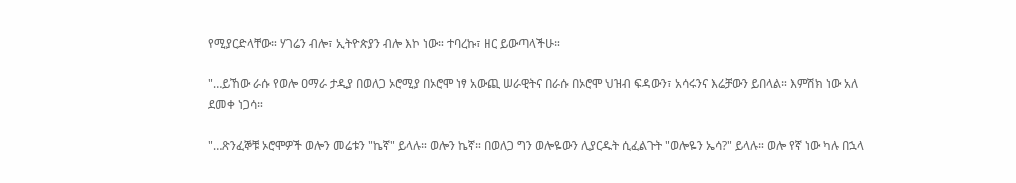የሚያርድላቸው። ሃገሬን ብሎ፣ ኢትዮጵያን ብሎ እኮ ነው። ተባረኩ፣ ዘር ይውጣላችሁ።

"…ይኸው ራሱ የወሎ ዐማራ ታዲያ በወለጋ ኦሮሚያ በኦሮሞ ነፃ አውጪ ሠራዊትና በራሱ በኦሮሞ ህዝብ ፍዳውን፣ አሳሩንና እሬቻውን ይበላል። እምሽክ ነው አለ ደመቀ ነጋሳ።

"…ጽንፈኞቹ ኦሮሞዎች ወሎን መሬቱን "ኬኛ" ይላሉ። ወሎን ኬኛ። በወለጋ ግን ወሎዬውን ሊያርዱት ሲፈልጉት "ወሎዬን ኤሳ?" ይላሉ። ወሎ የኛ ነው ካሉ በኋላ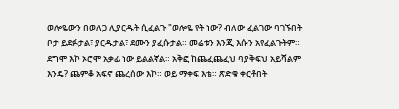ወሎዬውን በወለጋ ሊያርዱት ሲፈልጉ "ወሎዬ የት ነው? ብለው ፈልገው ባገኙበት ቦታ ይደፉታል፣ ያርዱታል፣ ደሙን ያፈሱታል። መሬቱን እንጂ እሱን አየፈልጉትም። ደግሞ እኮ ኦሮሞ አቃፊ ነው ይልልኛል። አቅፎ ከጨፈጨፈህ ባያቅፍህ አይሻልም እንዴ? ጨምቆ አፍኖ ጨረሰው እኮ። ወይ ማቀፍ እቴ። ጽድቁ ቀርቶበት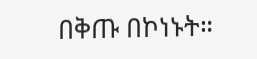በቅጡ በኮነኑት።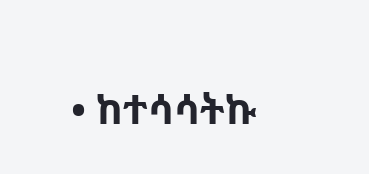• ከተሳሳትኩ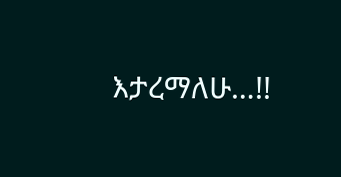እታረማለሁ…!!